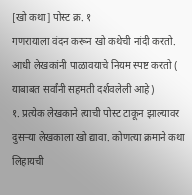[खो कथा] पोस्ट क्र. १
गणरायाला वंदन करून खो कथेची नांदी करतो.
आधी लेखकांनी पाळावयाचे नियम स्पष्ट करतो ( याबाबत सर्वांनी सहमती दर्शवलेली आहे)
१. प्रत्येक लेखकाने त्याची पोस्ट टाकून झाल्यावर दुसऱ्या लेखकाला खो द्यावा. कोणत्या क्रमाने कथा लिहायची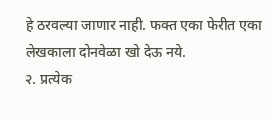हे ठरवल्या जाणार नाही. फक्त एका फेरीत एका लेखकाला दोनवेळा खो देऊ नये.
२. प्रत्येक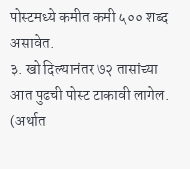पोस्टमध्ये कमीत कमी ५०० शब्द असावेत.
३. खो दिल्यानंतर ७२ तासांच्या आत पुढची पोस्ट टाकावी लागेल. (अर्थात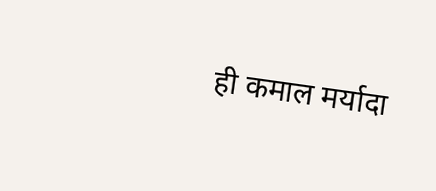ही कमाल मर्यादा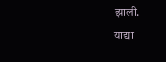झाली.
याद्या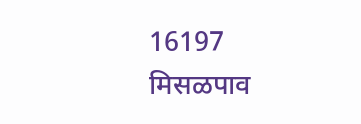16197
मिसळपाव